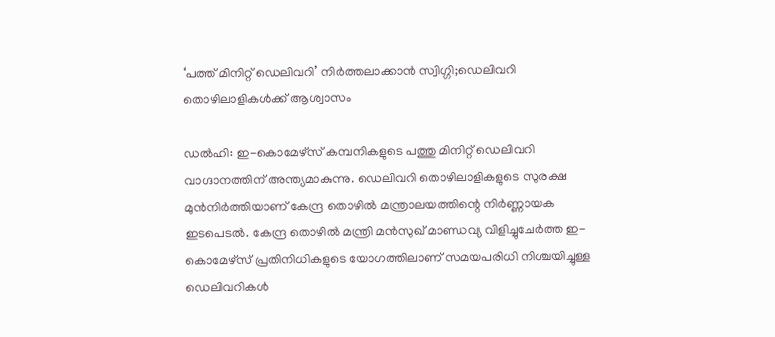‘പത്ത് മിനിറ്റ് ഡെലിവറി’ നിര്‍ത്തലാക്കാന്‍ സ്വിഗ്ഗി;ഡെലിവറി തൊഴിലാളികള്‍ക്ക് ആശ്വാസം

ഡൽഹി: ഇ-കൊമേഴ്‌സ് കമ്പനികളുടെ പത്തു മിനിറ്റ് ഡെലിവറി വാഗ്ദാനത്തിന് അന്ത്യമാകുന്നു. ഡെലിവറി തൊഴിലാളികളുടെ സുരക്ഷ മുൻനിർത്തിയാണ് കേന്ദ്ര തൊഴിൽ മന്ത്രാലയത്തിന്റെ നിർണ്ണായക ഇടപെടൽ. കേന്ദ്ര തൊഴിൽ മന്ത്രി മൻസുഖ് മാണ്ഡവ്യ വിളിച്ചുചേർത്ത ഇ-കൊമേഴ്‌സ് പ്രതിനിധികളുടെ യോഗത്തിലാണ് സമയപരിധി നിശ്ചയിച്ചുള്ള ഡെലിവറികൾ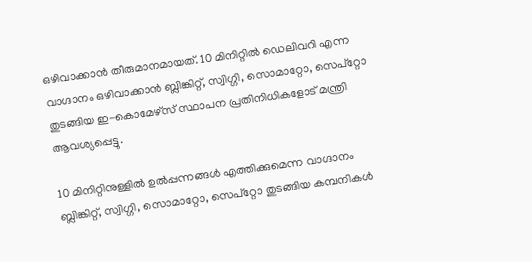ഒഴിവാക്കാൻ തീരുമാനമായത്. 10 മിനിറ്റിൽ ഡെലിവറി എന്ന വാഗ്ദാനം ഒഴിവാക്കാൻ ബ്ലിങ്കിറ്റ്, സ്വിഗ്ഗി, സൊമാറ്റോ, സെപ്റ്റോ തുടങ്ങിയ ഇ-കൊമേഴ്‌സ് സ്ഥാപന പ്രതിനിധികളോട് മന്ത്രി ആവശ്യപ്പെട്ടു.

10 മിനിറ്റിനുള്ളിൽ ഉൽപ്പന്നങ്ങൾ എത്തിക്കുമെന്ന വാഗ്ദാനം ബ്ലിങ്കിറ്റ്, സ്വിഗ്ഗി, സൊമാറ്റോ, സെപ്റ്റോ തുടങ്ങിയ കമ്പനികൾ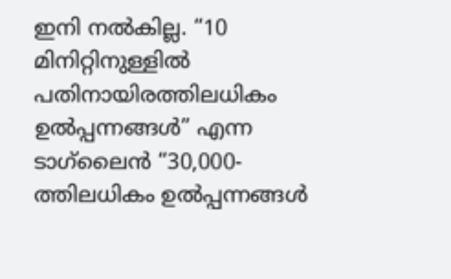ഇനി നൽകില്ല. “10 മിനിറ്റിനുള്ളിൽ പതിനായിരത്തിലധികം ഉൽപ്പന്നങ്ങൾ” എന്ന ടാഗ്‌ലൈൻ “30,000-ത്തിലധികം ഉൽപ്പന്നങ്ങൾ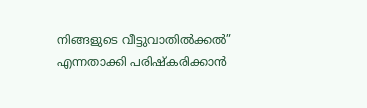നിങ്ങളുടെ വീട്ടുവാതിൽക്കൽ” എന്നതാക്കി പരിഷ്കരിക്കാൻ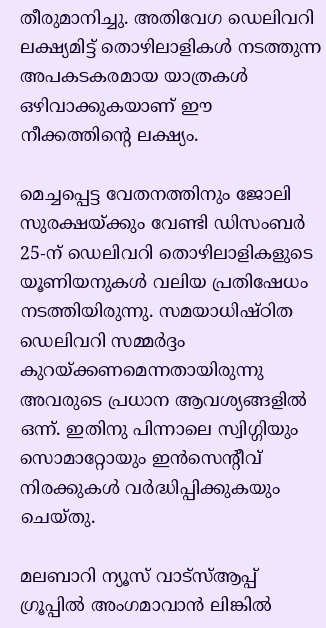തീരുമാനിച്ചു. അതിവേഗ ഡെലിവറി ലക്ഷ്യമിട്ട് തൊഴിലാളികൾ നടത്തുന്ന അപകടകരമായ യാത്രകൾ ഒഴിവാക്കുകയാണ് ഈ നീക്കത്തിന്റെ ലക്ഷ്യം.

മെച്ചപ്പെട്ട വേതനത്തിനും ജോലി സുരക്ഷയ്ക്കും വേണ്ടി ഡിസംബർ 25-ന് ഡെലിവറി തൊഴിലാളികളുടെ യൂണിയനുകൾ വലിയ പ്രതിഷേധം നടത്തിയിരുന്നു. സമയാധിഷ്ഠിത ഡെലിവറി സമ്മർദ്ദം കുറയ്ക്കണമെന്നതായിരുന്നു അവരുടെ പ്രധാന ആവശ്യങ്ങളിൽ ഒന്ന്. ഇതിനു പിന്നാലെ സ്വിഗ്ഗിയും സൊമാറ്റോയും ഇൻസെന്റീവ് നിരക്കുകൾ വർദ്ധിപ്പിക്കുകയും ചെയ്തു.

മലബാറി ന്യൂസ് വാട്‌സ്ആപ്പ് ഗ്രൂപ്പില്‍ അംഗമാവാന്‍ ലിങ്കില്‍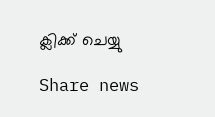ക്ലിക്ക് ചെയ്യു

Share news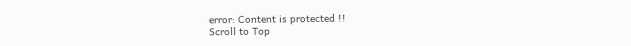error: Content is protected !!
Scroll to Top